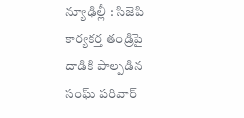న్యూఢిల్లీ : సిజెపి కార్యకర్త తండ్రిపై దాడికి పాల్పడిన సంఘ్ పరివార్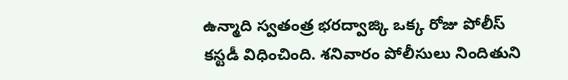ఉన్మాది స్వతంత్ర భరద్వాజ్కి ఒక్క రోజు పోలీస్ కస్టడీ విధించింది. శనివారం పోలీసులు నిందితుని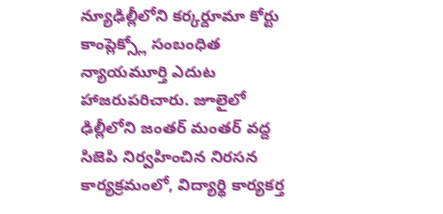న్యూఢిల్లీలోని కర్కర్దూమా కోర్టు కాంప్లెక్స్లో సంబంధిత న్యాయమూర్తి ఎదుట హాజరుపరిచారు. జూలైలో ఢిల్లీలోని జంతర్ మంతర్ వద్ద సిజెపి నిర్వహించిన నిరసన కార్యక్రమంలో, విద్యార్థి కార్యకర్త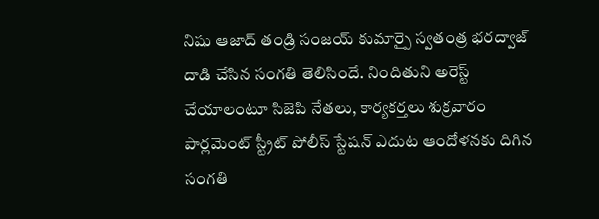నిషు ఆజాద్ తండ్రి సంజయ్ కుమార్పై స్వతంత్ర భరద్వాజ్ దాడి చేసిన సంగతి తెలిసిందే. నిందితుని అరెస్ట్ చేయాలంటూ సిజెపి నేతలు, కార్యకర్తలు శుక్రవారం పార్లమెంట్ స్ట్రీట్ పోలీస్ స్టేషన్ ఎదుట ఆందోళనకు దిగిన సంగతి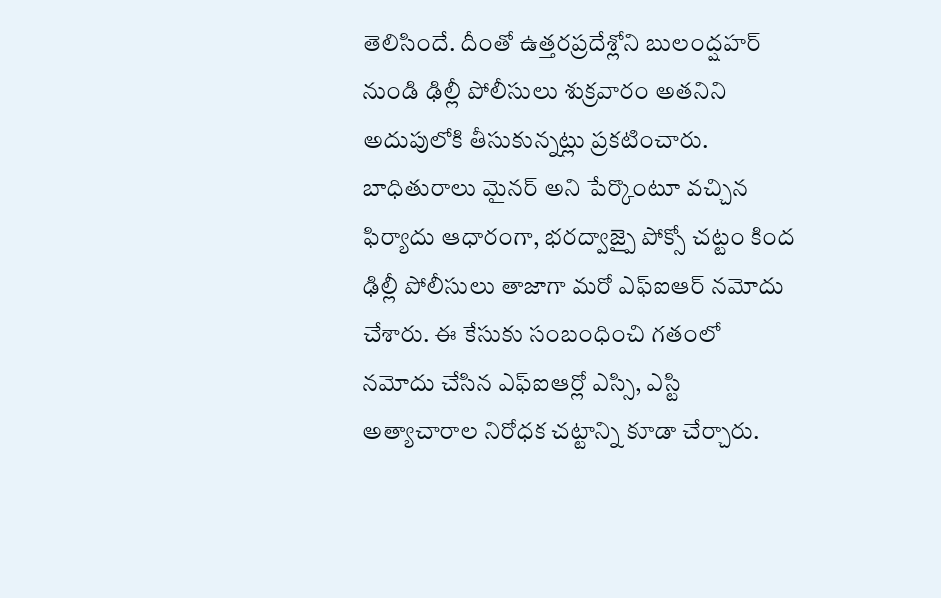తెలిసిందే. దీంతో ఉత్తరప్రదేశ్లోని బులంద్షహర్ నుండి ఢిల్లీ పోలీసులు శుక్రవారం అతనిని అదుపులోకి తీసుకున్నట్లు ప్రకటించారు. బాధితురాలు మైనర్ అని పేర్కొంటూ వచ్చిన ఫిర్యాదు ఆధారంగా, భరద్వాజ్పై పోక్సో చట్టం కింద ఢిల్లీ పోలీసులు తాజాగా మరో ఎఫ్ఐఆర్ నమోదు చేశారు. ఈ కేసుకు సంబంధించి గతంలో నమోదు చేసిన ఎఫ్ఐఆర్లో ఎస్సి, ఎస్టి అత్యాచారాల నిరోధక చట్టాన్ని కూడా చేర్చారు.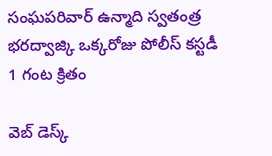సంఘపరివార్ ఉన్మాది స్వతంత్ర భరద్వాజ్కి ఒక్కరోజు పోలీస్ కస్టడీ
1 గంట క్రితం

వెబ్ డెస్క్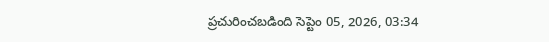ప్రచురించబడింది సెప్టెం 05, 2026, 03:34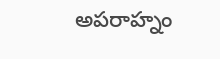అపరాహ్నం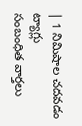| 1 నిమిషాల చదవడం
ట్యాగ్లు
సంబంధిత వార్తలు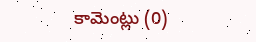కామెంట్లు (0)